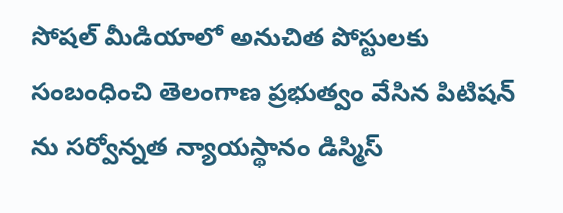సోషల్ మీడియాలో అనుచిత పోస్టులకు సంబంధించి తెలంగాణ ప్రభుత్వం వేసిన పిటిషన్ ను సర్వోన్నత న్యాయస్థానం డిస్మిస్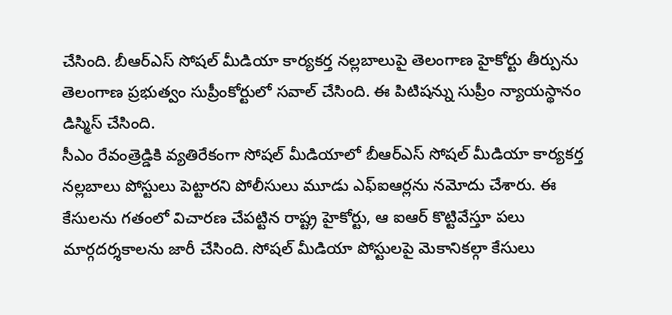చేసింది. బీఆర్ఎస్ సోషల్ మీడియా కార్యకర్త నల్లబాలుపై తెలంగాణ హైకోర్టు తీర్పును తెలంగాణ ప్రభుత్వం సుప్రీంకోర్టులో సవాల్ చేసింది. ఈ పిటిషన్ను సుప్రీం న్యాయస్థానం డిస్మిస్ చేసింది.
సీఎం రేవంత్రెడ్డికి వ్యతిరేకంగా సోషల్ మీడియాలో బీఆర్ఎస్ సోషల్ మీడియా కార్యకర్త నల్లబాలు పోస్టులు పెట్టారని పోలీసులు మూడు ఎఫ్ఐఆర్లను నమోదు చేశారు. ఈ కేసులను గతంలో విచారణ చేపట్టిన రాష్ట్ర హైకోర్టు, ఆ ఐఆర్ కొట్టివేస్తూ పలు మార్గదర్శకాలను జారీ చేసింది. సోషల్ మీడియా పోస్టులపై మెకానికల్గా కేసులు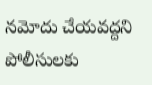నమోదు చేయవద్దని పోలీసులకు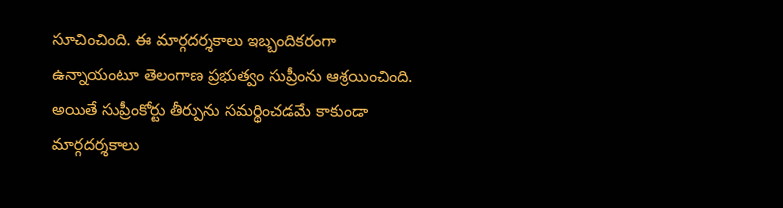సూచించింది. ఈ మార్గదర్శకాలు ఇబ్బందికరంగా ఉన్నాయంటూ తెలంగాణ ప్రభుత్వం సుప్రీంను ఆశ్రయించింది. అయితే సుప్రీంకోర్టు తీర్పును సమర్థించడమే కాకుండా మార్గదర్శకాలు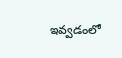ఇవ్వడంలో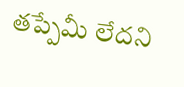తప్పేమీ లేదని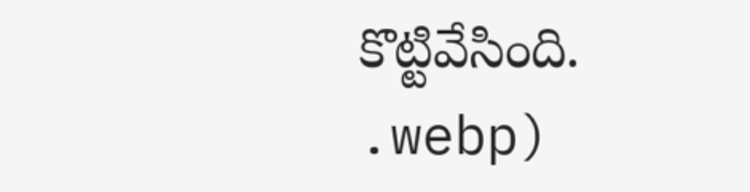కొట్టివేసింది.
.webp)